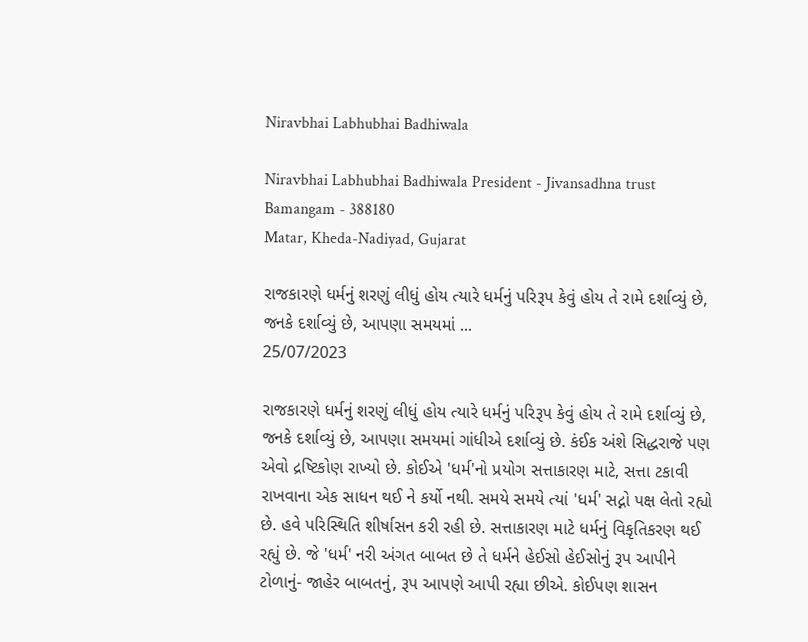Niravbhai Labhubhai Badhiwala

Niravbhai Labhubhai Badhiwala President - Jivansadhna trust
Bamangam - 388180
Matar, Kheda-Nadiyad, Gujarat

રાજકારણે ધર્મનું શરણું લીધું હોય ત્યારે ધર્મનું પરિરૂપ કેવું હોય તે રામે દર્શાવ્યું છે, જનકે દર્શાવ્યું છે, આપણા સમયમાં ...
25/07/2023

રાજકારણે ધર્મનું શરણું લીધું હોય ત્યારે ધર્મનું પરિરૂપ કેવું હોય તે રામે દર્શાવ્યું છે, જનકે દર્શાવ્યું છે, આપણા સમયમાં ગાંધીએ દર્શાવ્યું છે. કંઈક અંશે સિદ્ધરાજે પણ એવો દ્રષ્ટિકોણ રાખ્યો છે. કોઈએ 'ધર્મ'નો પ્રયોગ સત્તાકારણ માટે, સત્તા ટકાવી રાખવાના એક સાધન થઈ ને કર્યો નથી. સમયે સમયે ત્યાં 'ધર્મ' સદ્નો પક્ષ લેતો રહ્યો છે. હવે પરિસ્થિતિ શીર્ષાસન કરી રહી છે. સત્તાકારણ માટે ધર્મનું વિકૃતિકરણ થઈ રહ્યું છે. જે 'ધર્મ' નરી અંગત બાબત છે તે ધર્મને હેઈસો હેઈસોનું રૂપ આપીને ટોળાનું- જાહેર બાબતનું, રૂપ આપણે આપી રહ્યા છીએ. કોઈપણ શાસન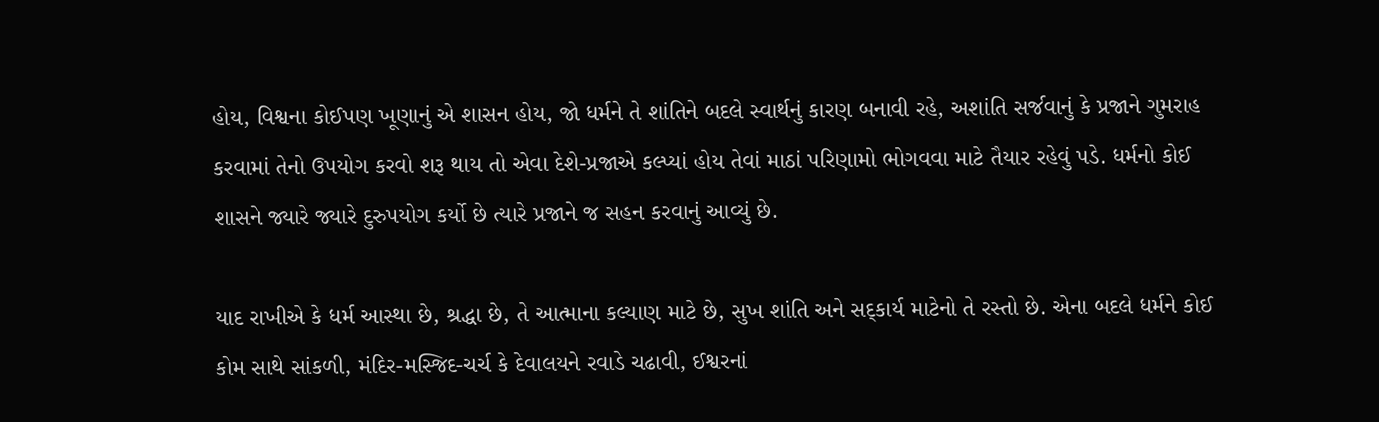હોય, વિશ્વના કોઈપણ ખૂણાનું એ શાસન હોય, જો ધર્મને તે શાંતિને બદલે સ્વાર્થનું કારણ બનાવી રહે, અશાંતિ સર્જવાનું કે પ્રજાને ગુમરાહ કરવામાં તેનો ઉપયોગ કરવો શરૂ થાય તો એવા દેશે-પ્રજાએ કલ્પ્યાં હોય તેવાં માઠાં પરિણામો ભોગવવા માટે તૈયાર રહેવું પડે. ધર્મનો કોઈ શાસને જ્યારે જ્યારે દુરુપયોગ કર્યો છે ત્યારે પ્રજાને જ સહન કરવાનું આવ્યું છે.

યાદ રાખીએ કે ધર્મ આસ્થા છે, શ્રદ્ધા છે, તે આત્માના કલ્યાણ માટે છે, સુખ શાંતિ અને સદ્કાર્ય માટેનો તે રસ્તો છે. એના બદલે ધર્મને કોઈ કોમ સાથે સાંકળી, મંદિર-મસ્જિદ-ચર્ચ કે દેવાલયને રવાડે ચઢાવી, ઈશ્વરનાં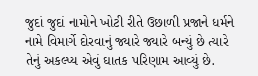જુદાં જુદાં નામોને ખોટી રીતે ઉછાળી પ્રજાને ધર્મને નામે વિમાર્ગે દોરવાનું જ્યારે જ્યારે બન્યું છે ત્યારે તેનું અકલ્પ્ય એવું ઘાતક પરિણામ આવ્યું છે.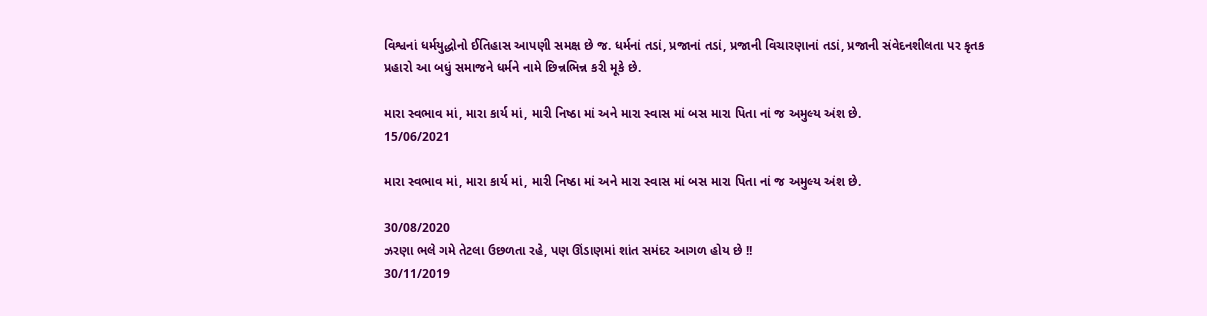વિશ્વનાં ધર્મયુદ્ધોનો ઈતિહાસ આપણી સમક્ષ છે જ. ધર્મનાં તડાં, પ્રજાનાં તડાં, પ્રજાની વિચારણાનાં તડાં, પ્રજાની સંવેદનશીલતા પર કૃતક પ્રહારો આ બધું સમાજને ધર્મને નામે છિન્નભિન્ન કરી મૂકે છે.

મારા સ્વભાવ માં, મારા કાર્ય માં, મારી નિષ્ઠા માં અને મારા સ્વાસ માં બસ મારા પિતા નાં જ અમુલ્ય અંશ છે.
15/06/2021

મારા સ્વભાવ માં, મારા કાર્ય માં, મારી નિષ્ઠા માં અને મારા સ્વાસ માં બસ મારા પિતા નાં જ અમુલ્ય અંશ છે.

30/08/2020
ઝરણા ભલે ગમે તેટલા ઉછળતા રહે, પણ ઊંડાણમાં શાંત સમંદર આગળ હોય છે !!
30/11/2019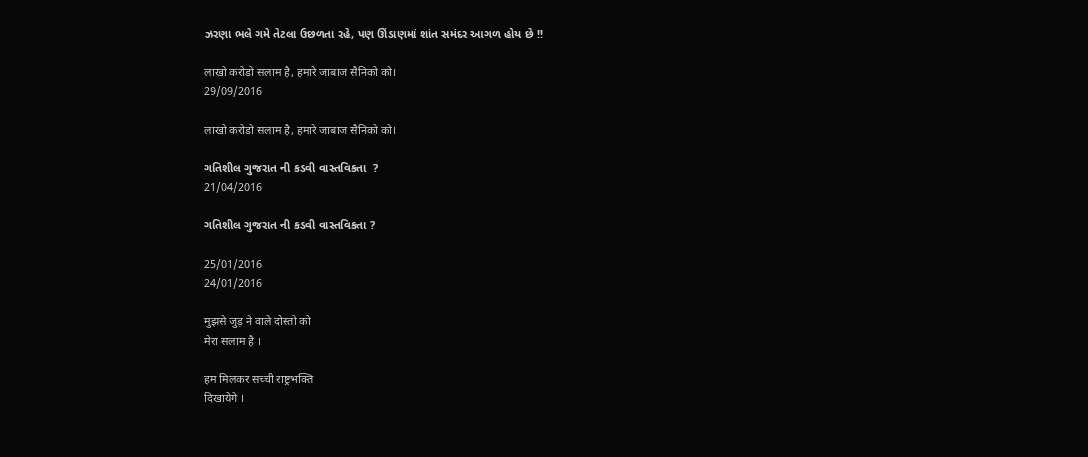ઝરણા ભલે ગમે તેટલા ઉછળતા રહે, પણ ઊંડાણમાં શાંત સમંદર આગળ હોય છે !!

लाखो करोडो सलाम है, हमारे जाबाज सैनिको को।
29/09/2016

लाखो करोडो सलाम है, हमारे जाबाज सैनिको को।

ગતિશીલ ગુજરાત ની કડવી વાસ્તવિકતા  ?
21/04/2016

ગતિશીલ ગુજરાત ની કડવી વાસ્તવિકતા ?

25/01/2016
24/01/2016

मुझसे जुड़ ने वाले दोस्तो को
मेरा सलाम है ।

हम मिलकर सच्ची राष्ट्रभक्ति
दिखायेगे ।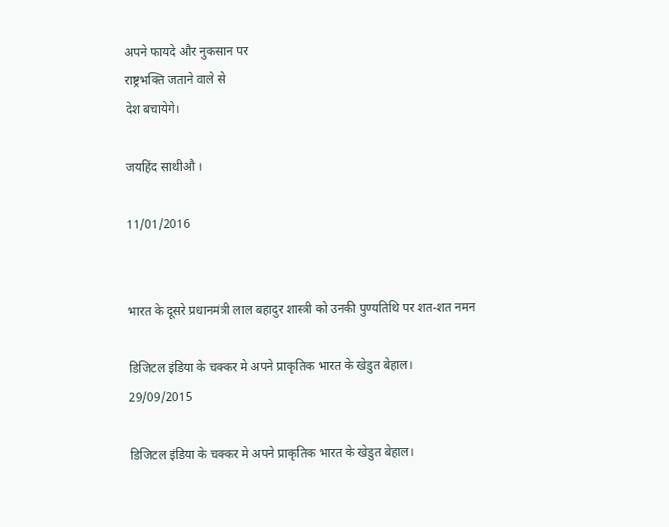अपने फायदे और नुकसान पर
राष्ट्रभक्ति जताने वाले से
देश बचायेगे।

जयहिंद साथीऔ ।

11/01/2016


भारत के दूसरे प्रधानमंत्री लाल बहादुर शास्त्री को उनकी पुण्यतिथि पर शत-शत नमन

डिजिटल इंडिया के चक्कर मे अपने प्राकृतिक भारत के खेडुत बेहाल।
29/09/2015

डिजिटल इंडिया के चक्कर मे अपने प्राकृतिक भारत के खेडुत बेहाल।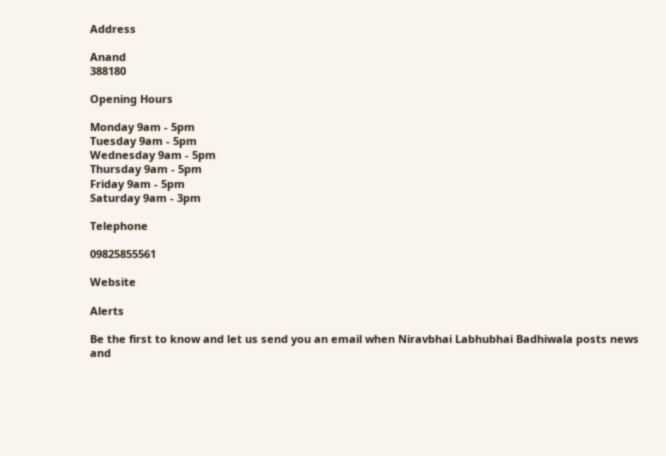Address

Anand
388180

Opening Hours

Monday 9am - 5pm
Tuesday 9am - 5pm
Wednesday 9am - 5pm
Thursday 9am - 5pm
Friday 9am - 5pm
Saturday 9am - 3pm

Telephone

09825855561

Website

Alerts

Be the first to know and let us send you an email when Niravbhai Labhubhai Badhiwala posts news and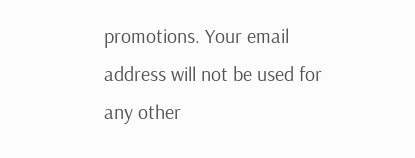promotions. Your email address will not be used for any other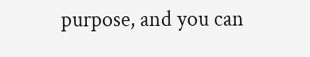purpose, and you can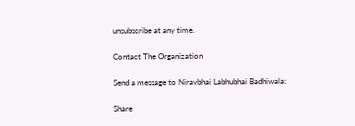unsubscribe at any time.

Contact The Organization

Send a message to Niravbhai Labhubhai Badhiwala:

Share